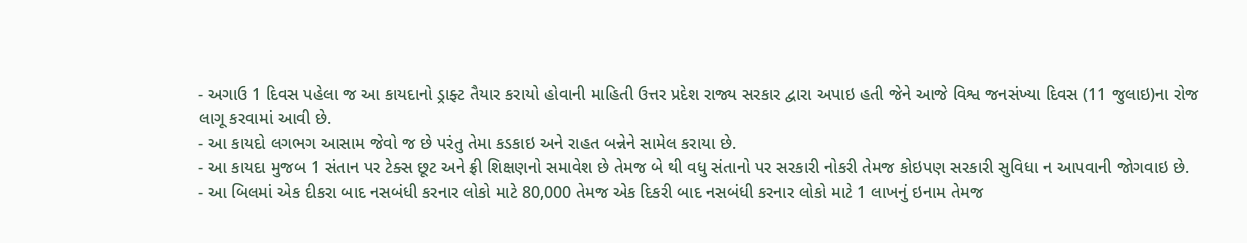- અગાઉ 1 દિવસ પહેલા જ આ કાયદાનો ડ્રાફ્ટ તૈયાર કરાયો હોવાની માહિતી ઉત્તર પ્રદેશ રાજ્ય સરકાર દ્વારા અપાઇ હતી જેને આજે વિશ્વ જનસંખ્યા દિવસ (11 જુલાઇ)ના રોજ લાગૂ કરવામાં આવી છે.
- આ કાયદો લગભગ આસામ જેવો જ છે પરંતુ તેમા કડકાઇ અને રાહત બન્નેને સામેલ કરાયા છે.
- આ કાયદા મુજબ 1 સંતાન પર ટેક્સ છૂટ અને ફ્રી શિક્ષણનો સમાવેશ છે તેમજ બે થી વધુ સંતાનો પર સરકારી નોકરી તેમજ કોઇપણ સરકારી સુવિધા ન આપવાની જોગવાઇ છે.
- આ બિલમાં એક દીકરા બાદ નસબંધી કરનાર લોકો માટે 80,000 તેમજ એક દિકરી બાદ નસબંધી કરનાર લોકો માટે 1 લાખનું ઇનામ તેમજ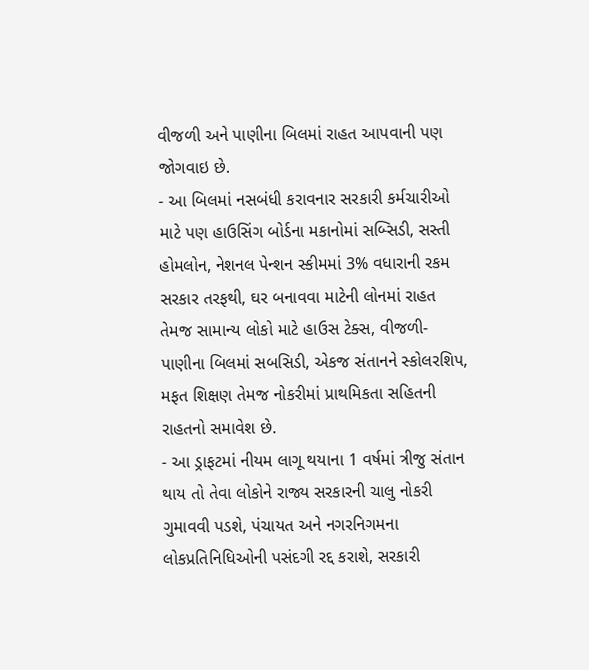વીજળી અને પાણીના બિલમાં રાહત આપવાની પણ જોગવાઇ છે.
- આ બિલમાં નસબંધી કરાવનાર સરકારી કર્મચારીઓ માટે પણ હાઉસિંગ બોર્ડના મકાનોમાં સબ્સિડી, સસ્તી હોમલોન, નેશનલ પેન્શન સ્કીમમાં 3% વધારાની રકમ સરકાર તરફથી, ઘર બનાવવા માટેની લોનમાં રાહત તેમજ સામાન્ય લોકો માટે હાઉસ ટેક્સ, વીજળી- પાણીના બિલમાં સબસિડી, એકજ સંતાનને સ્કોલરશિપ, મફત શિક્ષણ તેમજ નોકરીમાં પ્રાથમિકતા સહિતની રાહતનો સમાવેશ છે.
- આ ડ્રાફટમાં નીયમ લાગૂ થયાના 1 વર્ષમાં ત્રીજુ સંતાન થાય તો તેવા લોકોને રાજ્ય સરકારની ચાલુ નોકરી ગુમાવવી પડશે, પંચાયત અને નગરનિગમના લોકપ્રતિનિધિઓની પસંદગી રદ્દ કરાશે, સરકારી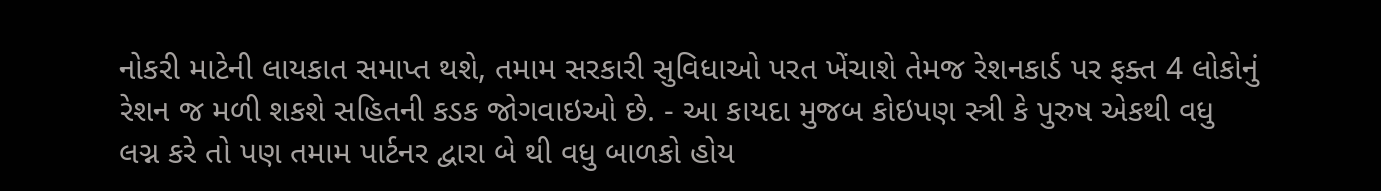નોકરી માટેની લાયકાત સમાપ્ત થશે, તમામ સરકારી સુવિધાઓ પરત ખેંચાશે તેમજ રેશનકાર્ડ પર ફક્ત 4 લોકોનું રેશન જ મળી શકશે સહિતની કડક જોગવાઇઓ છે. - આ કાયદા મુજબ કોઇપણ સ્ત્રી કે પુરુષ એકથી વધુ લગ્ન કરે તો પણ તમામ પાર્ટનર દ્વારા બે થી વધુ બાળકો હોય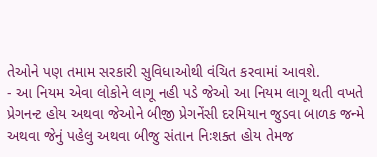તેઓને પણ તમામ સરકારી સુવિધાઓથી વંચિત કરવામાં આવશે.
- આ નિયમ એવા લોકોને લાગૂ નહી પડે જેઓ આ નિયમ લાગૂ થતી વખતે પ્રેગનન્ટ હોય અથવા જેઓને બીજી પ્રેગનેંસી દરમિયાન જુડવા બાળક જન્મે અથવા જેનું પહેલુ અથવા બીજુ સંતાન નિઃશક્ત હોય તેમજ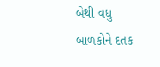બેથી વધુ બાળકોને દતક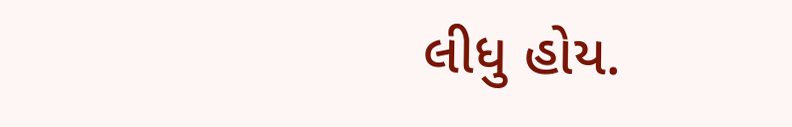લીધુ હોય.